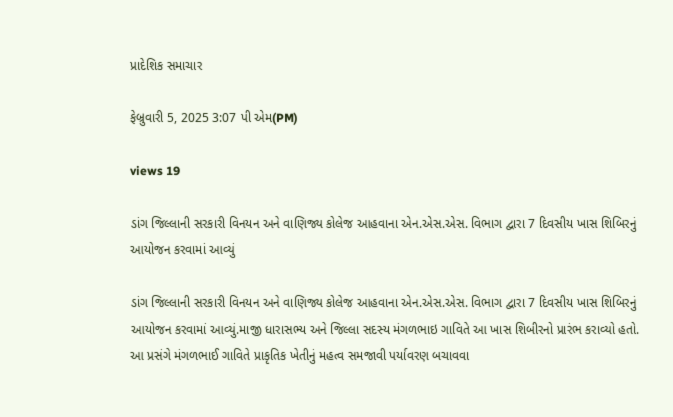પ્રાદેશિક સમાચાર

ફેબ્રુવારી 5, 2025 3:07 પી એમ(PM)

views 19

ડાંગ જિલ્લાની સરકારી વિનયન અને વાણિજ્ય કોલેજ આહવાના એન.એસ.એસ. વિભાગ દ્વારા 7 દિવસીય ખાસ શિબિરનું આયોજન કરવામાં આવ્યું

ડાંગ જિલ્લાની સરકારી વિનયન અને વાણિજ્ય કોલેજ આહવાના એન.એસ.એસ. વિભાગ દ્વારા 7 દિવસીય ખાસ શિબિરનું આયોજન કરવામાં આવ્યું.માજી ધારાસભ્ય અને જિલ્લા સદસ્ય મંગળભાઇ ગાવિતે આ ખાસ શિબીરનો પ્રારંભ કરાવ્યો હતો. આ પ્રસંગે મંગળભાઈ ગાવિતે પ્રાકૃતિક ખેતીનું મહત્વ સમજાવી પર્યાવરણ બચાવવા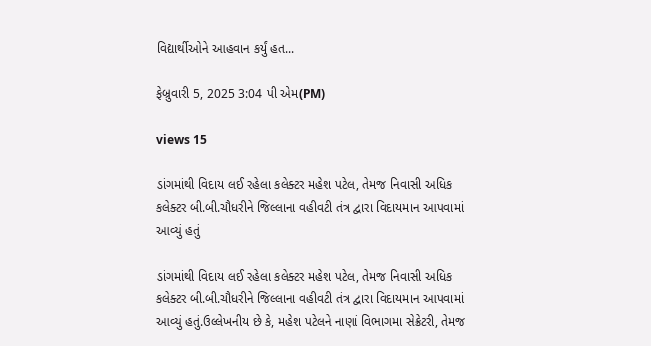વિદ્યાર્થીઓને આહવાન કર્યું હત...

ફેબ્રુવારી 5, 2025 3:04 પી એમ(PM)

views 15

ડાંગમાંથી વિદાય લઈ રહેલા કલેક્ટર મહેશ પટેલ, તેમજ નિવાસી અધિક કલેક્ટર બી.બી.ચૌધરીને જિલ્લાના વહીવટી તંત્ર દ્વારા વિદાયમાન આપવામાં આવ્યું હતું

ડાંગમાંથી વિદાય લઈ રહેલા કલેક્ટર મહેશ પટેલ, તેમજ નિવાસી અધિક કલેક્ટર બી.બી.ચૌધરીને જિલ્લાના વહીવટી તંત્ર દ્વારા વિદાયમાન આપવામાં આવ્યું હતું.ઉલ્લેખનીય છે કે, મહેશ પટેલને નાણાં વિભાગમા સેક્રેટરી, તેમજ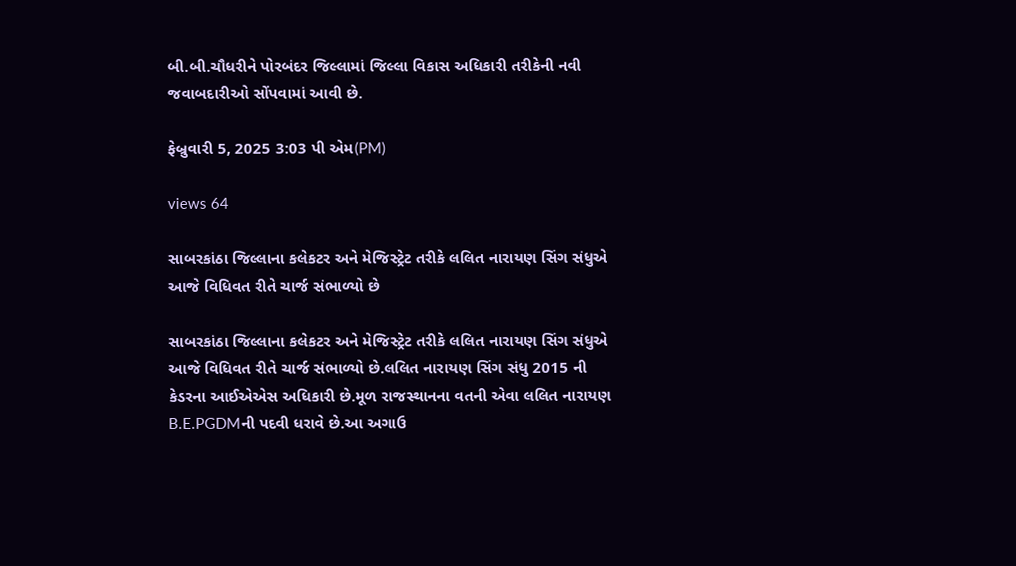બી.બી.ચૌધરીને પોરબંદર જિલ્લામાં જિલ્લા વિકાસ અધિકારી તરીકેની નવી જવાબદારીઓ સોંપવામાં આવી છે.

ફેબ્રુવારી 5, 2025 3:03 પી એમ(PM)

views 64

સાબરકાંઠા જિલ્લાના કલેકટર અને મેજિસ્ટ્રેટ તરીકે લલિત નારાયણ સિંગ સંધુએ આજે વિધિવત રીતે ચાર્જ સંભાળ્યો છે

સાબરકાંઠા જિલ્લાના કલેકટર અને મેજિસ્ટ્રેટ તરીકે લલિત નારાયણ સિંગ સંધુએ આજે વિધિવત રીતે ચાર્જ સંભાળ્યો છે.લલિત નારાયણ સિંગ સંધુ 2015 ની કેડરના આઈએએસ અધિકારી છે.મૂળ રાજસ્થાનના વતની એવા લલિત નારાયણ B.E.PGDMની પદવી ધરાવે છે.આ અગાઉ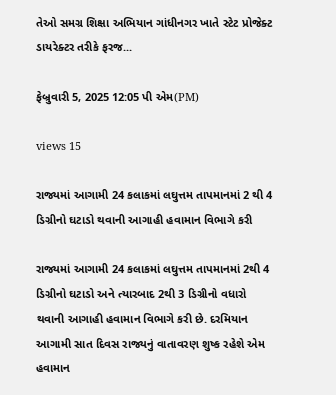તેઓ સમગ્ર શિક્ષા અભિયાન ગાંધીનગર ખાતે સ્ટેટ પ્રોજેક્ટ ડાયરેક્ટર તરીકે ફરજ...

ફેબ્રુવારી 5, 2025 12:05 પી એમ(PM)

views 15

રાજ્યમાં આગામી 24 કલાકમાં લઘુત્તમ તાપમાનમાં 2 થી 4 ડિગ્રીનો ઘટાડો થવાની આગાહી હવામાન વિભાગે કરી

રાજ્યમાં આગામી 24 કલાકમાં લઘુત્તમ તાપમાનમાં 2થી 4 ડિગ્રીનો ઘટાડો અને ત્યારબાદ 2થી 3 ડિગ્રીનો વધારો થવાની આગાહી હવામાન વિભાગે કરી છે. દરમિયાન આગામી સાત દિવસ રાજ્યનું વાતાવરણ શુષ્ક રહેશે એમ હવામાન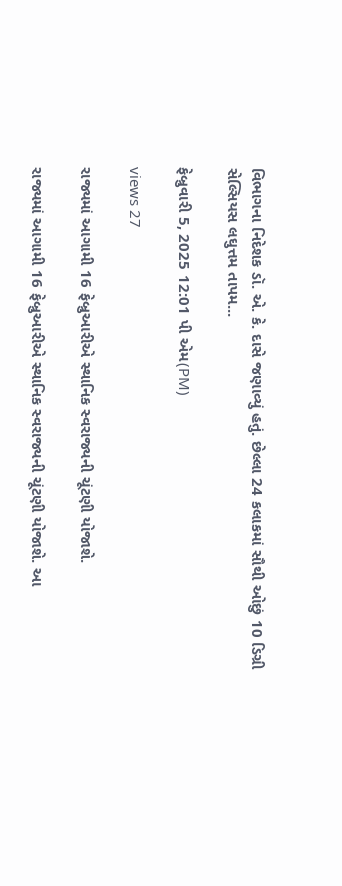વિભાગના નિદેશક ડૉ. એ. કે. દાસે જણાવ્યું હતું. છેલ્લા 24 કલાકમાં સૌથી ઓછું 10 ડિગ્રી સેલ્સિયસ લઘુત્તમ તાપમ...

ફેબ્રુવારી 5, 2025 12:01 પી એમ(PM)

views 27

રાજ્યમાં આગામી 16 ફેબ્રુઆરીએ સ્થાનિક સ્વરાજ્યની ચૂંટણી યોજાશે.

રાજ્યમાં આગામી 16 ફેબ્રુઆરીએ સ્થાનિક સ્વરાજ્યની ચૂંટણી યોજાશે. આ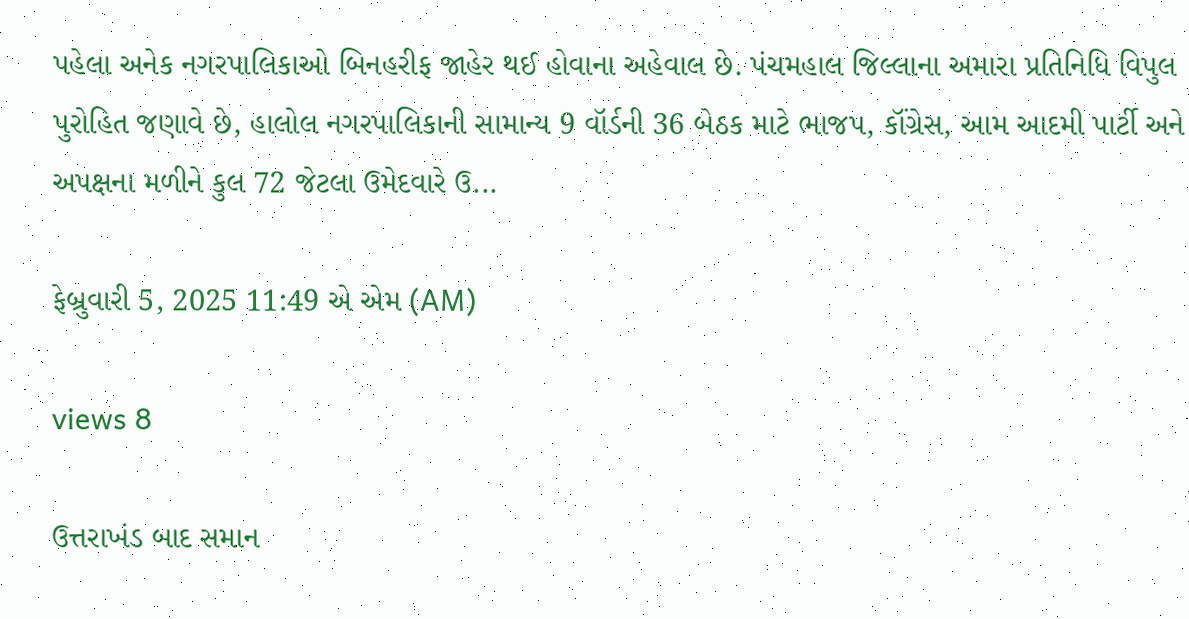પહેલા અનેક નગરપાલિકાઓ બિનહરીફ જાહેર થઈ હોવાના અહેવાલ છે. પંચમહાલ જિલ્લાના અમારા પ્રતિનિધિ વિપુલ પુરોહિત જણાવે છે, હાલોલ નગરપાલિકાની સામાન્ય 9 વૉર્ડની 36 બેઠક માટે ભાજપ, કૉંગ્રેસ, આમ આદમી પાર્ટી અને અપક્ષના મળીને કુલ 72 જેટલા ઉમેદવારે ઉ...

ફેબ્રુવારી 5, 2025 11:49 એ એમ (AM)

views 8

ઉત્તરાખંડ બાદ સમાન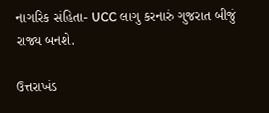નાગરિક સંહિતા- UCC લાગુ કરનારું ગુજરાત બીજું રાજ્ય બનશે.

ઉત્તરાખંડ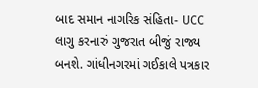બાદ સમાન નાગરિક સંહિતા- UCC લાગુ કરનારું ગુજરાત બીજું રાજ્ય બનશે. ગાંધીનગરમાં ગઈકાલે પત્રકાર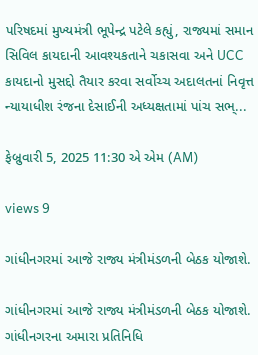પરિષદમાં મુખ્યમંત્રી ભૂપેન્દ્ર પટેલે કહ્યું, રાજ્યમાં સમાન સિવિલ કાયદાની આવશ્યકતાને ચકાસવા અને UCC કાયદાનો મુસદ્દો તૈયાર કરવા સર્વોચ્ચ અદાલતનાં નિવૃત્ત ન્યાયાધીશ રંજના દેસાઈની અધ્યક્ષતામાં પાંચ સભ્...

ફેબ્રુવારી 5, 2025 11:30 એ એમ (AM)

views 9

ગાંધીનગરમાં આજે રાજ્ય મંત્રીમંડળની બેઠક યોજાશે.

ગાંધીનગરમાં આજે રાજ્ય મંત્રીમંડળની બેઠક યોજાશે. ગાંધીનગરના અમારા પ્રતિનિધિ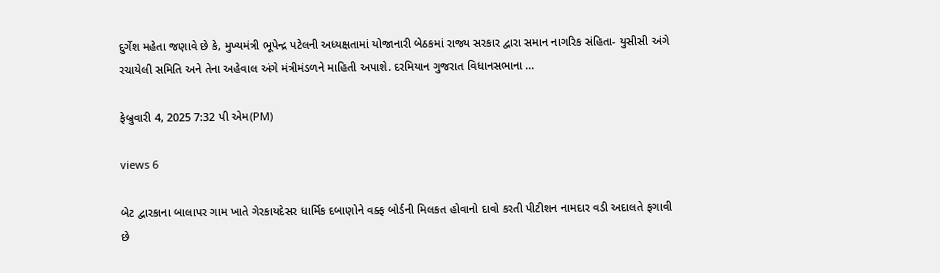દુર્ગેશ મહેતા જણાવે છે કે, મુખ્યમંત્રી ભૂપેન્દ્ર પટેલની અધ્યક્ષતામાં યોજાનારી બેઠકમાં રાજ્ય સરકાર દ્વારા સમાન નાગરિક સંહિતા- યુસીસી અંગે રચાયેલી સમિતિ અને તેના અહેવાલ અંગે મંત્રીમંડળને માહિતી અપાશે. દરમિયાન ગુજરાત વિધાનસભાના ...

ફેબ્રુવારી 4, 2025 7:32 પી એમ(PM)

views 6

બેટ દ્વારકાના બાલાપર ગામ ખાતે ગેરકાયદેસર ધાર્મિક દબાણોને વક્ફ બોર્ડની મિલકત હોવાનો દાવો કરતી પીટીશન નામદાર વડી અદાલતે ફગાવી છે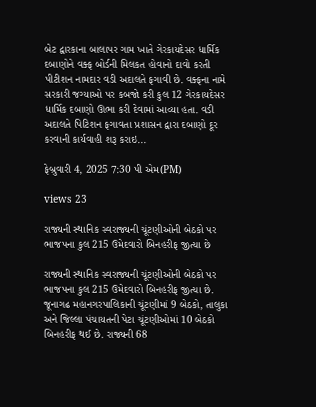બેટ દ્વારકાના બાલાપર ગામ ખાતે ગેરકાયદેસર ધાર્મિક દબાણોને વક્ફ બોર્ડની મિલકત હોવાનો દાવો કરતી પીટીશન નામદાર વડી અદાલતે ફગાવી છે. વક્ફના નામે સરકારી જગ્યાઓ પર કબજો કરી કુલ 12 ગેરકાયદેસર ધાર્મિક દબાણો ઊભા કરી દેવામાં આવ્યા હતા. વડી અદાલતે પિટિશન ફગાવતા પ્રશાસન દ્વારા દબાણો દૂર કરવાની કાર્યવાહી શરૂ કરાઇ...

ફેબ્રુવારી 4, 2025 7:30 પી એમ(PM)

views 23

રાજ્યની સ્થાનિક સ્વરાજ્યની ચૂંટણીઓની બેઠકો પર ભાજપના કુલ 215 ઉમેદવારો બિનહરીફ જીત્યા છે

રાજ્યની સ્થાનિક સ્વરાજ્યની ચૂંટણીઓની બેઠકો પર ભાજપના કુલ 215 ઉમેદવારો બિનહરીફ જીત્યા છે. જૂનાગઢ મહાનગરપાલિકાની ચૂંટણીમાં 9 બેઠકો, તાલુકા અને જિલ્લા પંચાયતની પેટા ચૂંટણીઓમાં 10 બેઠકો બિનહરીફ થઈ છે. રાજ્યની 68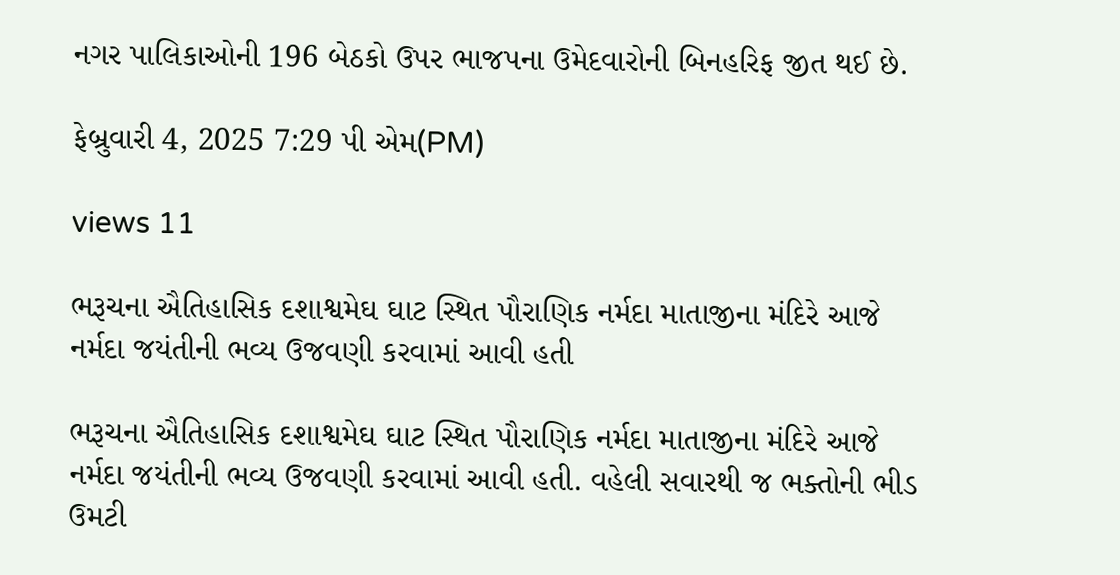નગર પાલિકાઓની 196 બેઠકો ઉપર ભાજપના ઉમેદવારોની બિનહરિફ જીત થઈ છે.

ફેબ્રુવારી 4, 2025 7:29 પી એમ(PM)

views 11

ભરૂચના ઐતિહાસિક દશાશ્વમેઘ ઘાટ સ્થિત પૌરાણિક નર્મદા માતાજીના મંદિરે આજે નર્મદા જયંતીની ભવ્ય ઉજવણી કરવામાં આવી હતી

ભરૂચના ઐતિહાસિક દશાશ્વમેઘ ઘાટ સ્થિત પૌરાણિક નર્મદા માતાજીના મંદિરે આજે નર્મદા જયંતીની ભવ્ય ઉજવણી કરવામાં આવી હતી. વહેલી સવારથી જ ભક્તોની ભીડ ઉમટી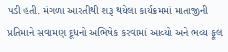પડી હતી. મંગળા આરતીથી શરૂ થયેલા કાર્યક્રમમાં માતાજીની પ્રતિમાને સવામણ દૂધનો અભિષેક કરવામાં આવ્યો અને ભવ્ય ફૂલ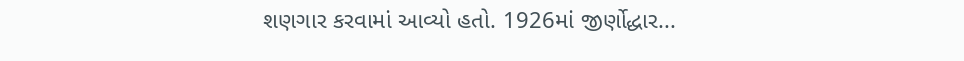શણગાર કરવામાં આવ્યો હતો. 1926માં જીર્ણોદ્ધાર...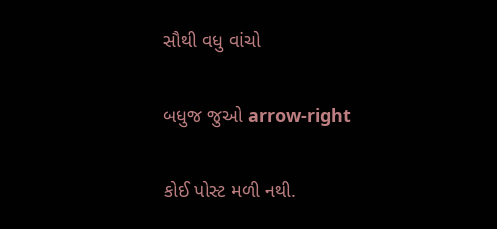સૌથી વધુ વાંચો

બધુજ જુઓ arrow-right

કોઈ પોસ્ટ મળી નથી.